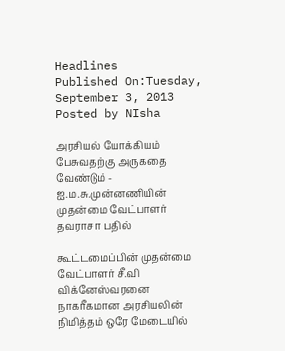Headlines
Published On:Tuesday, September 3, 2013
Posted by NIsha

அரசியல் யோக்கியம் பேசுவதற்கு அருகதை வேண்டும் - ஐ.ம.சு.முன்னணியின் முதன்மை வேட்பாளர் தவராசா பதில்

கூட்டமைப்பின் முதன்மை வேட்பாளர் சீ.வி விக்னேஸ்வரனை நாகரீகமான அரசியலின் நிமித்தம் ஒரே மேடையில்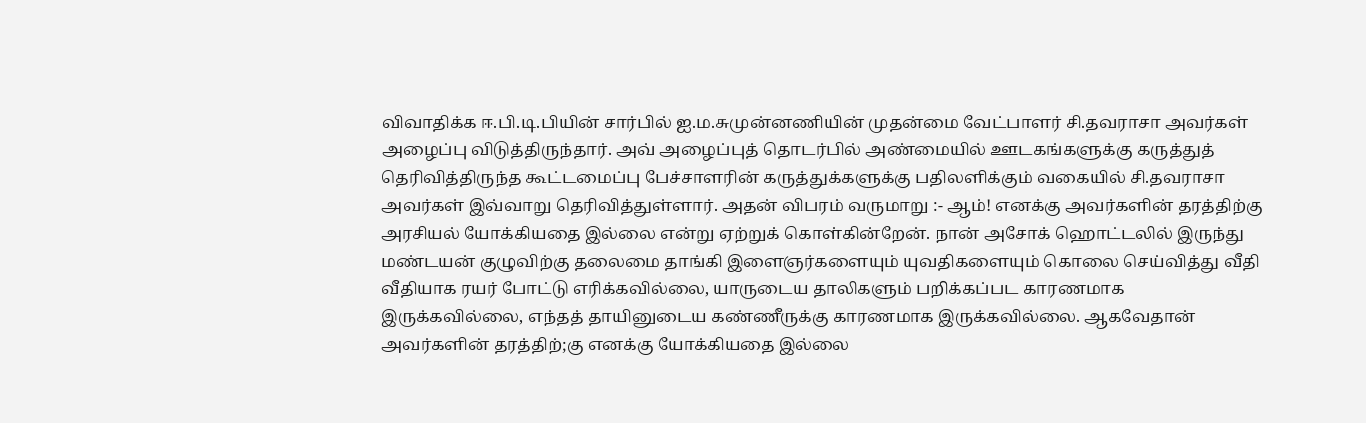விவாதிக்க ஈ.பி.டி.பியின் சார்பில் ஐ.ம.சுமுன்னணியின் முதன்மை வேட்பாளர் சி.தவராசா அவர்கள் அழைப்பு விடுத்திருந்தார். அவ் அழைப்புத் தொடர்பில் அண்மையில் ஊடகங்களுக்கு கருத்துத் தெரிவித்திருந்த கூட்டமைப்பு பேச்சாளரின் கருத்துக்களுக்கு பதிலளிக்கும் வகையில் சி.தவராசா அவர்கள் இவ்வாறு தெரிவித்துள்ளார். அதன் விபரம் வருமாறு :- ஆம்! எனக்கு அவர்களின் தரத்திற்கு அரசியல் யோக்கியதை இல்லை என்று ஏற்றுக் கொள்கின்றேன். நான் அசோக் ஹொட்டலில் இருந்து மண்டயன் குழுவிற்கு தலைமை தாங்கி இளைஞர்களையும் யுவதிகளையும் கொலை செய்வித்து வீதி வீதியாக ரயர் போட்டு எரிக்கவில்லை, யாருடைய தாலிகளும் பறிக்கப்பட காரணமாக இருக்கவில்லை, எந்தத் தாயினுடைய கண்ணீருக்கு காரணமாக இருக்கவில்லை. ஆகவேதான் அவர்களின் தரத்திற்;கு எனக்கு யோக்கியதை இல்லை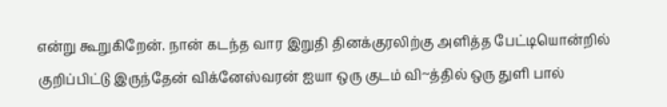என்று கூறுகிறேன். நான் கடந்த வார இறுதி தினக்குரலிற்கு அளித்த பேட்டியொன்றில் குறிப்பிட்டு இருந்தேன் விக்னேஸ்வரன் ஐயா ஒரு குடம் வி~த்தில் ஒரு துளி பால்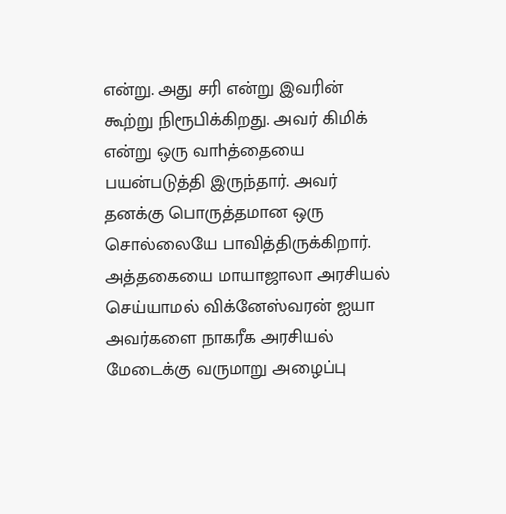என்று. அது சரி என்று இவரின் கூற்று நிரூபிக்கிறது. அவர் கிமிக் என்று ஒரு வாhத்தையை பயன்படுத்தி இருந்தார். அவர் தனக்கு பொருத்தமான ஒரு சொல்லையே பாவித்திருக்கிறார். அத்தகையை மாயாஜாலா அரசியல் செய்யாமல் விக்னேஸ்வரன் ஐயா அவர்களை நாகரீக அரசியல் மேடைக்கு வருமாறு அழைப்பு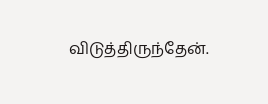விடுத்திருந்தேன்.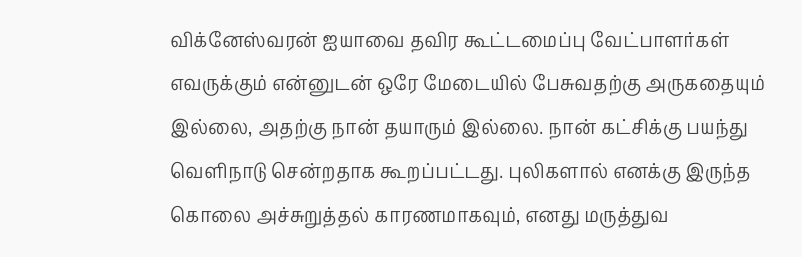விக்னேஸ்வரன் ஐயாவை தவிர கூட்டமைப்பு வேட்பாளர்கள் எவருக்கும் என்னுடன் ஒரே மேடையில் பேசுவதற்கு அருகதையும் இல்லை, அதற்கு நான் தயாரும் இல்லை. நான் கட்சிக்கு பயந்து வெளிநாடு சென்றதாக கூறப்பட்டது. புலிகளால் எனக்கு இருந்த கொலை அச்சுறுத்தல் காரணமாகவும், எனது மருத்துவ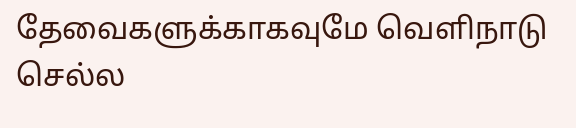தேவைகளுக்காகவுமே வெளிநாடு செல்ல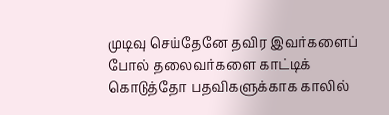முடிவு செய்தேனே தவிர இவர்களைப் போல் தலைவர்களை காட்டிக் கொடுத்தோ பதவிகளுக்காக காலில்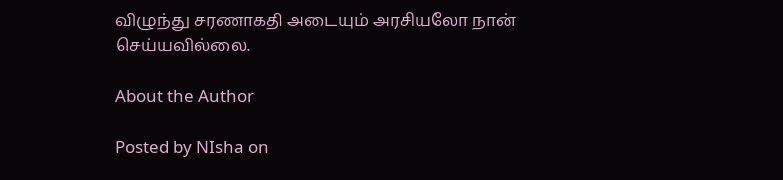விழுந்து சரணாகதி அடையும் அரசியலோ நான் செய்யவில்லை.

About the Author

Posted by NIsha on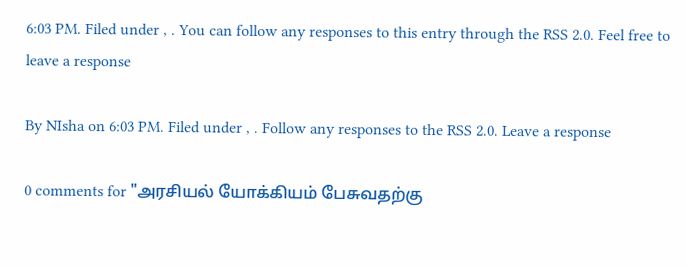6:03 PM. Filed under , . You can follow any responses to this entry through the RSS 2.0. Feel free to leave a response

By NIsha on 6:03 PM. Filed under , . Follow any responses to the RSS 2.0. Leave a response

0 comments for "அரசியல் யோக்கியம் பேசுவதற்கு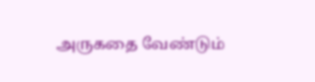அருகதை வேண்டும்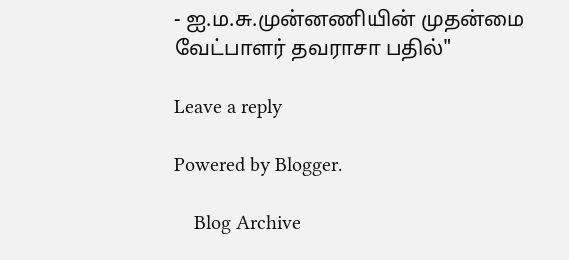- ஐ.ம.சு.முன்னணியின் முதன்மை வேட்பாளர் தவராசா பதில்"

Leave a reply

Powered by Blogger.

    Blog Archive